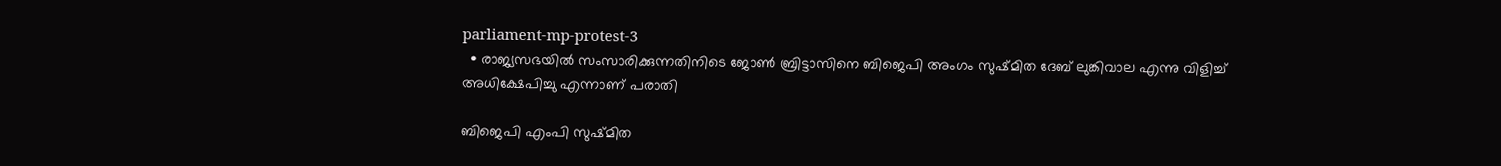parliament-mp-protest-3
  • രാജ്യസഭയിൽ സംസാരിക്കുന്നതിനിടെ ‌ജോൺ ബ്രിട്ടാസിനെ ബിജെപി അംഗം സുഷ്മിത ദേബ് ലുങ്കിവാല എന്നു വിളിച്ച് അധിക്ഷേപിച്ചു എന്നാണ് പരാതി

ബിജെപി എംപി സുഷ്മിത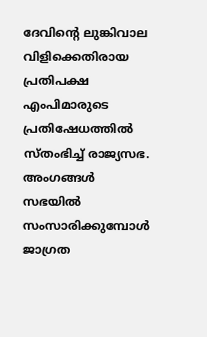ദേവിന്റെ ലുങ്കിവാല വിളിക്കെതിരായ പ്രതിപക്ഷ എംപിമാരുടെ പ്രതിഷേധത്തില്‍ സ്തംഭിച്ച് രാജ്യസഭ. അംഗങ്ങൾ സഭയിൽ സംസാരിക്കുമ്പോള്‍ ജാഗ്രത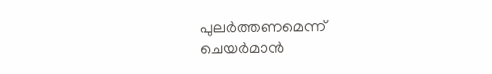പുലർത്തണമെന്ന് ചെയർമാൻ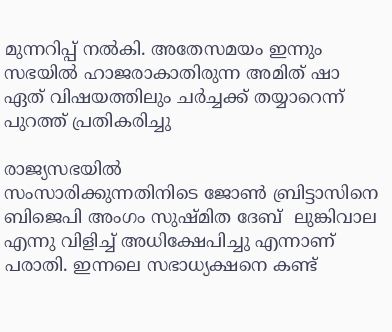മുന്നറിപ്പ് നല്‍കി. അതേസമയം ഇന്നും സഭയില്‍ ഹാജരാകാതിരുന്ന അമിത് ഷാ ഏത് വിഷയത്തിലും ചര്‍ച്ചക്ക് തയ്യാറെന്ന് പുറത്ത് പ്രതികരിച്ചു

രാജ്യസഭയിൽ സംസാരിക്കുന്നതിനിടെ ‌ജോൺ ബ്രിട്ടാസിനെ ബിജെപി അംഗം സുഷ്മിത ദേബ്  ലുങ്കിവാല എന്നു വിളിച്ച് അധിക്ഷേപിച്ചു എന്നാണ് പരാതി. ഇന്നലെ സഭാധ്യക്ഷനെ കണ്ട്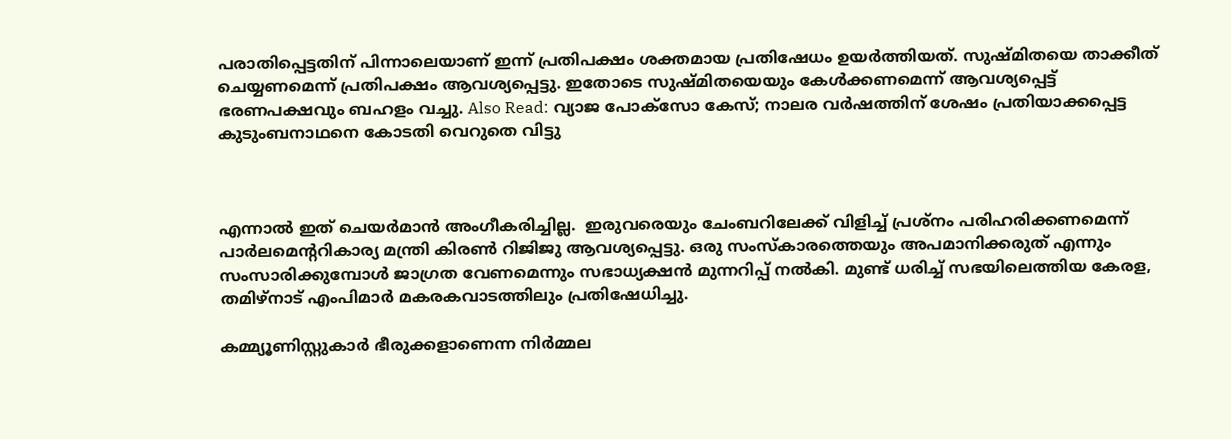പരാതിപ്പെട്ടതിന് പിന്നാലെയാണ് ഇന്ന് പ്രതിപക്ഷം ശക്തമായ പ്രതിഷേധം ഉയര്‍ത്തിയത്. സുഷ്മിതയെ താക്കീത് ചെയ്യണമെന്ന് പ്രതിപക്ഷം ആവശ്യപ്പെട്ടു. ഇതോടെ സുഷ്മിതയെയും കേള്‍ക്കണമെന്ന് ആവശ്യപ്പെട്ട് ഭരണപക്ഷവും ബഹളം വച്ചു. Also Read: വ്യാജ പോക്സോ കേസ്; നാലര വര്‍ഷത്തിന് ശേഷം പ്രതിയാക്കപ്പെട്ട കുടുംബനാഥനെ കോടതി വെറുതെ വിട്ടു



എന്നാൽ ഇത് ചെയർമാൻ അംഗീകരിച്ചില്ല.  ഇരുവരെയും ചേംബറിലേക്ക് വിളിച്ച് പ്രശ്നം പരിഹരിക്കണമെന്ന് പാർലമെന്ററികാര്യ മന്ത്രി കിരണ്‍ റിജിജു ആവശ്യപ്പെട്ടു. ഒരു സംസ്കാരത്തെയും അപമാനിക്കരുത് എന്നും സംസാരിക്കുമ്പോള്‍ ജാഗ്രത വേണമെന്നും സഭാധ്യക്ഷന്‍ മുന്നറിപ്പ് നല്‍കി. മുണ്ട് ധരിച്ച് സഭയിലെത്തിയ കേരള, തമിഴ്നാട് എംപിമാര്‍ മകരകവാടത്തിലും പ്രതിഷേധിച്ചു.

കമ്മ്യൂണിസ്റ്റുകാര്‍ ഭീരുക്കളാണെന്ന നിര്‍മ്മല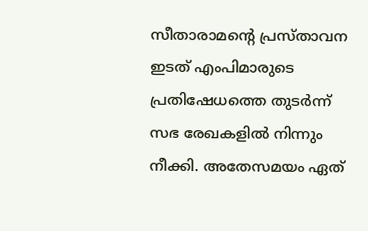സീതാരാമന്റെ പ്രസ്താവന ഇടത് എംപിമാരുടെ പ്രതിഷേധത്തെ തുടര്‍ന്ന് സഭ രേഖകളില്‍ നിന്നും നീക്കി. അതേസമയം ഏത്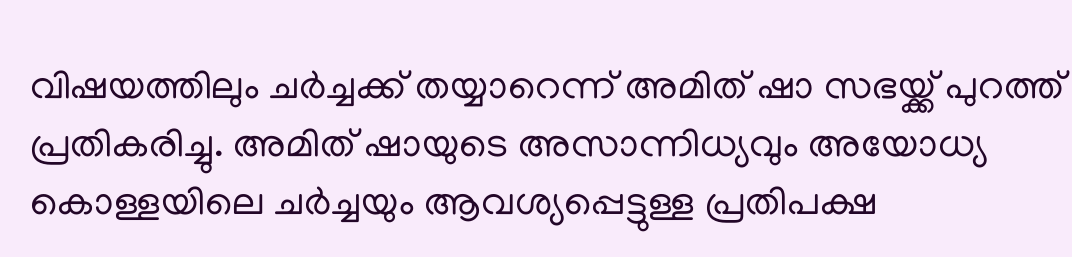വിഷയത്തിലും ചര്‍ച്ചക്ക് തയ്യാറെന്ന് അമിത് ഷാ സഭയ്ക്ക് പുറത്ത് പ്രതികരിച്ചു. അമിത് ഷായുടെ അസാന്നിധ്യവും അയോധ്യ കൊള്ളയിലെ ചര്‍ച്ചയും ആവശ്യപ്പെട്ടുള്ള പ്രതിപക്ഷ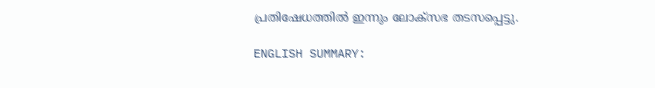പ്രതിഷേധത്തില്‍ ഇന്നും ലോക്സഭ തടസപ്പെട്ടു.

ENGLISH SUMMARY: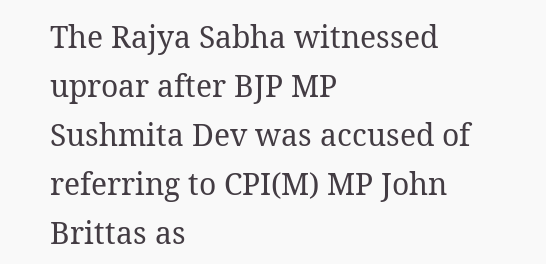The Rajya Sabha witnessed uproar after BJP MP Sushmita Dev was accused of referring to CPI(M) MP John Brittas as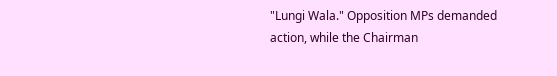"Lungi Wala." Opposition MPs demanded action, while the Chairman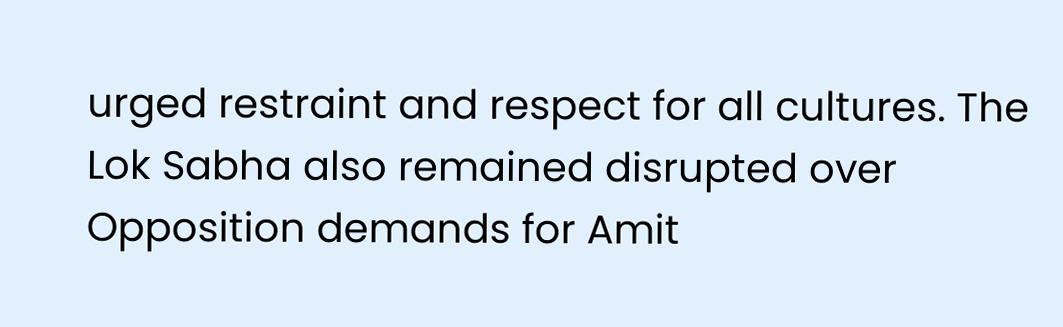urged restraint and respect for all cultures. The Lok Sabha also remained disrupted over Opposition demands for Amit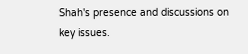Shah's presence and discussions on key issues.